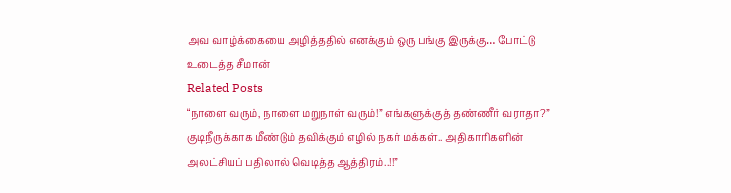அவ வாழ்க்கையை அழித்ததில் எனக்கும் ஒரு பங்கு இருக்கு… போட்டு உடைத்த சீமான்
Related Posts
“நாளை வரும், நாளை மறுநாள் வரும்!” எங்களுக்குத் தண்ணீர் வராதா?” குடிநீருக்காக மீண்டும் தவிக்கும் எழில் நகர் மக்கள்.. அதிகாரிகளின் அலட்சியப் பதிலால் வெடித்த ஆத்திரம்..!!”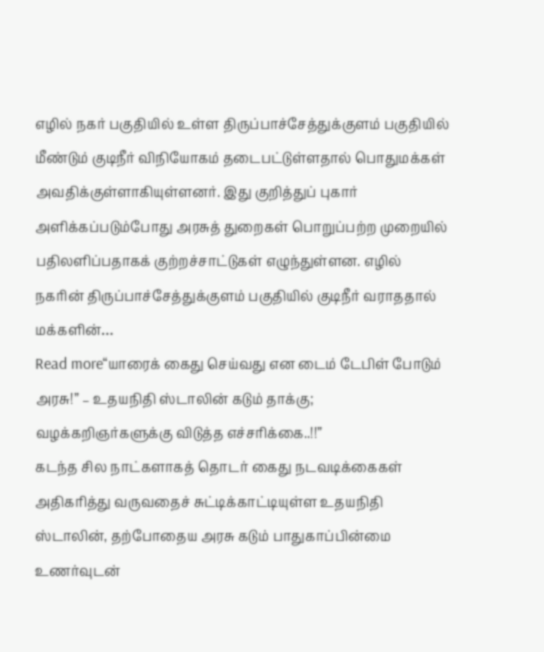எழில் நகர் பகுதியில் உள்ள திருப்பாச்சேத்துக்குளம் பகுதியில் மீண்டும் குடிநீர் விநியோகம் தடைபட்டுள்ளதால் பொதுமக்கள் அவதிக்குள்ளாகியுள்ளனர். இது குறித்துப் புகார் அளிக்கப்படும்போது அரசுத் துறைகள் பொறுப்பற்ற முறையில் பதிலளிப்பதாகக் குற்றச்சாட்டுகள் எழுந்துள்ளன. எழில் நகரின் திருப்பாச்சேத்துக்குளம் பகுதியில் குடிநீர் வராததால் மக்களின்…
Read more“யாரைக் கைது செய்வது என டைம் டேபிள் போடும் அரசு!” – உதயநிதி ஸ்டாலின் கடும் தாக்கு; வழக்கறிஞர்களுக்கு விடுத்த எச்சரிக்கை..!!”
கடந்த சில நாட்களாகத் தொடர் கைது நடவடிக்கைகள் அதிகரித்து வருவதைச் சுட்டிக்காட்டியுள்ள உதயநிதி ஸ்டாலின், தற்போதைய அரசு கடும் பாதுகாப்பின்மை உணர்வுடன்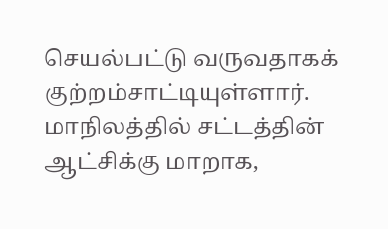செயல்பட்டு வருவதாகக் குற்றம்சாட்டியுள்ளார். மாநிலத்தில் சட்டத்தின் ஆட்சிக்கு மாறாக,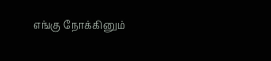எங்கு நோக்கினும்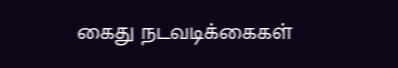கைது நடவடிக்கைகள்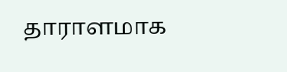தாராளமாக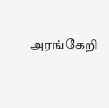அரங்கேறி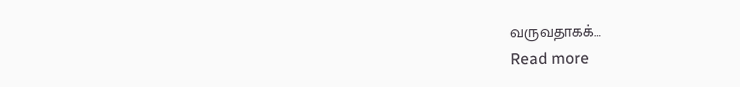வருவதாகக்…
Read more